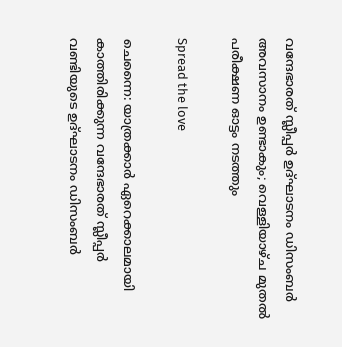വന്ദേഭാരത് സ്ലീപ്പര്‍ ഉദ്ഘാടനം ഡിസംബര്‍ അവസാനം ഉണ്ടാകും; വെള്ളിയാഴ്ച മുതല്‍ പരീക്ഷണ ഓട്ടം നടത്തും

Spread the love

ചെന്നൈ: യാത്രക്കാര്‍ ഏറെക്കാലമായി കാത്തിരിക്കുന്ന വന്ദേഭാരത് സ്ലീപ്പര്‍ വണ്ടിയുടെ ഉദ്ഘാടനം ഡിസംബര്‍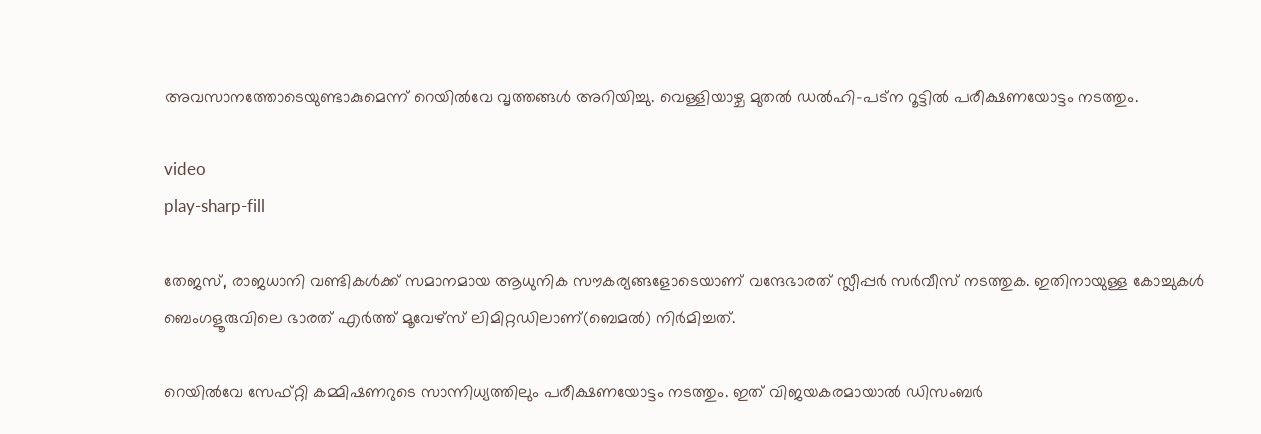അവസാനത്തോടെയുണ്ടാകുമെന്ന് റെയില്‍വേ വൃത്തങ്ങള്‍ അറിയിച്ചു. വെള്ളിയാഴ്ച മുതല്‍ ഡല്‍ഹി-പട്‌ന റൂട്ടില്‍ പരീക്ഷണയോട്ടം നടത്തും.

video
play-sharp-fill

തേജസ്, രാജധാനി വണ്ടികള്‍ക്ക് സമാനമായ ആധുനിക സൗകര്യങ്ങളോടെയാണ് വന്ദേഭാരത് സ്ലീപ്പര്‍ സര്‍വീസ് നടത്തുക. ഇതിനായുള്ള കോച്ചുകള്‍ ബെംഗളൂരുവിലെ ഭാരത് എര്‍ത്ത് മൂവേഴ്സ് ലിമിറ്റഡിലാണ്(ബെമല്‍) നിര്‍മിച്ചത്.

റെയില്‍വേ സേഫ്റ്റി കമ്മിഷണറുടെ സാന്നിധ്യത്തിലും പരീക്ഷണയോട്ടം നടത്തും. ഇത് വിജയകരമായാല്‍ ഡിസംബര്‍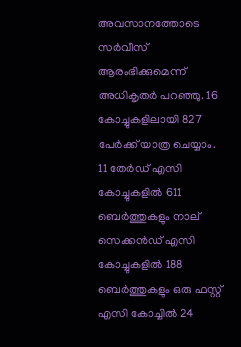അവസാനത്തോടെ സര്‍വീസ് ആരംഭിക്കുമെന്ന് അധികൃതര്‍ പറഞ്ഞു. 16 കോച്ചുകളിലായി 827 പേര്‍ക്ക് യാത്ര ചെയ്യാം. 11 തേര്‍ഡ് എസി കോച്ചുകളില്‍ 611 ബെര്‍ത്തുകളും നാല് സെക്കന്‍ഡ് എസി കോച്ചുകളില്‍ 188 ബെര്‍ത്തുകളും ഒരു ഫസ്റ്റ് എസി കോച്ചില്‍ 24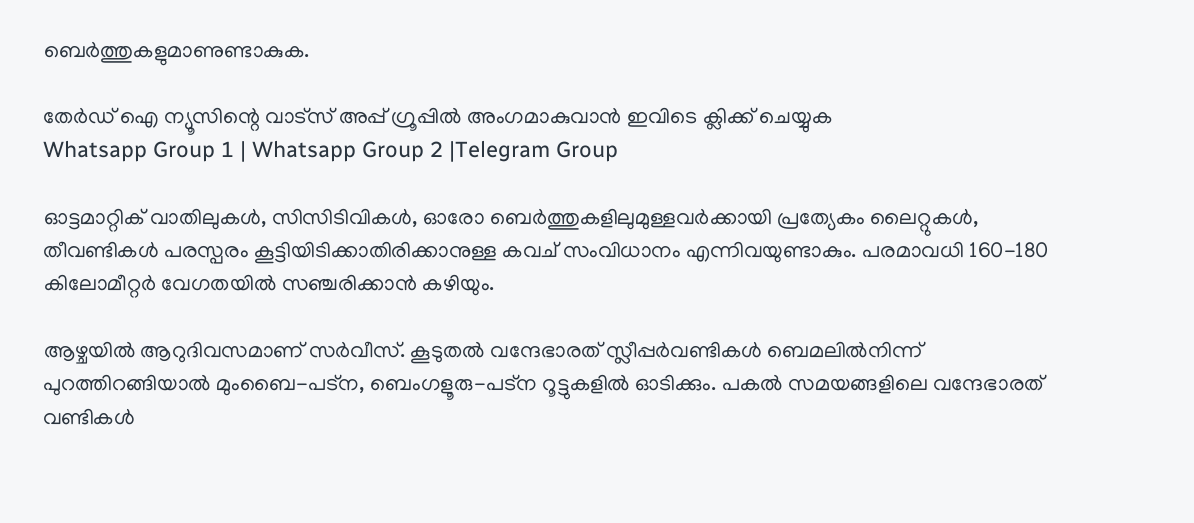ബെര്‍ത്തുകളുമാണുണ്ടാകുക.

തേർഡ് ഐ ന്യൂസിന്റെ വാട്സ് അപ്പ് ഗ്രൂപ്പിൽ അംഗമാകുവാൻ ഇവിടെ ക്ലിക്ക് ചെയ്യുക
Whatsapp Group 1 | Whatsapp Group 2 |Telegram Group

ഓട്ടമാറ്റിക് വാതിലുകള്‍, സിസിടിവികള്‍, ഓരോ ബെര്‍ത്തുകളിലുമുള്ളവര്‍ക്കായി പ്രത്യേകം ലൈറ്റുകള്‍, തീവണ്ടികള്‍ പരസ്പരം കൂട്ടിയിടിക്കാതിരിക്കാനുള്ള കവച് സംവിധാനം എന്നിവയുണ്ടാകും. പരമാവധി 160-180 കിലോമീറ്റര്‍ വേഗതയില്‍ സഞ്ചരിക്കാന്‍ കഴിയും.

ആഴ്ചയില്‍ ആറുദിവസമാണ് സര്‍വീസ്. കൂടുതല്‍ വന്ദേഭാരത് സ്ലീപ്പര്‍വണ്ടികള്‍ ബെമലില്‍നിന്ന് പുറത്തിറങ്ങിയാല്‍ മുംബൈ-പട്ന, ബെംഗളൂരു-പട്ന റൂട്ടുകളില്‍ ഓടിക്കും. പകല്‍ സമയങ്ങളിലെ വന്ദേഭാരത് വണ്ടികള്‍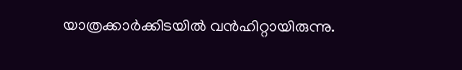യാത്രക്കാര്‍ക്കിടയില്‍ വന്‍ഹിറ്റായിരുന്നു.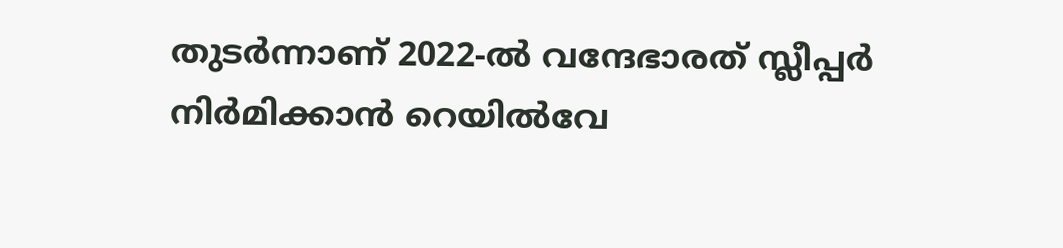തുടര്‍ന്നാണ് 2022-ല്‍ വന്ദേഭാരത് സ്ലീപ്പര്‍ നിര്‍മിക്കാന്‍ റെയില്‍വേ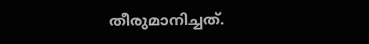തീരുമാനിച്ചത്.